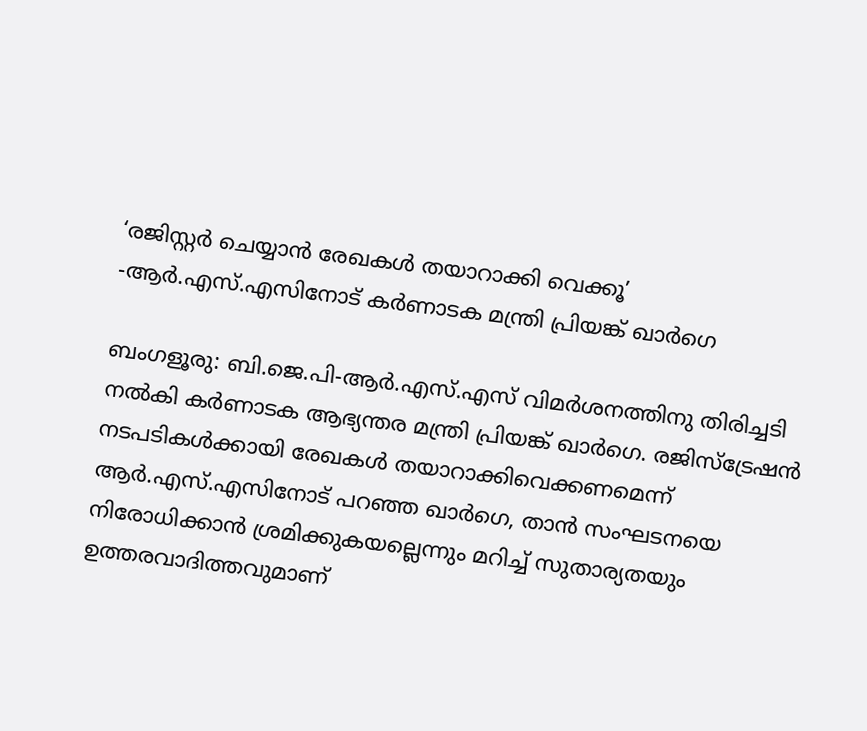‘രജിസ്റ്റർ ചെയ്യാൻ രേഖകൾ തയാറാക്കി വെക്കൂ’ -ആർ.എസ്.എസിനോട് കർണാടക മന്ത്രി പ്രിയങ്ക് ഖാർഗെ

ബംഗളൂരു: ബി.ജെ.പി-ആർ.എസ്.എസ് വിമർശനത്തിനു തിരിച്ചടി നൽകി കർണാടക ആഭ്യന്തര മന്ത്രി പ്രിയങ്ക് ഖാർഗെ. രജിസ്ട്രേഷൻ നടപടികൾക്കായി രേഖകൾ തയാറാക്കിവെക്കണമെന്ന് ആർ.എസ്.എസിനോട് പറഞ്ഞ ഖാർഗെ, താൻ സംഘടനയെ നിരോധിക്കാൻ ശ്രമിക്കുകയല്ലെന്നും മറിച്ച് സുതാര്യതയും ഉത്തരവാദിത്തവുമാണ്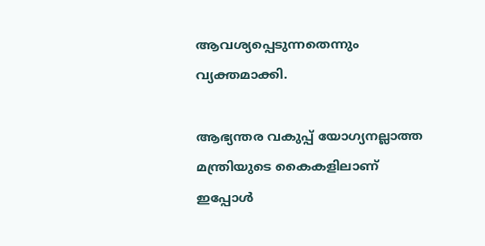ആവശ്യപ്പെടുന്നതെന്നും വ്യക്തമാക്കി.

ആഭ്യന്തര വകുപ്പ് യോഗ്യനല്ലാത്ത മന്ത്രിയുടെ കൈകളിലാണ് ഇപ്പോൾ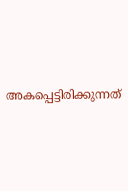അകപ്പെട്ടിരിക്കുന്നത്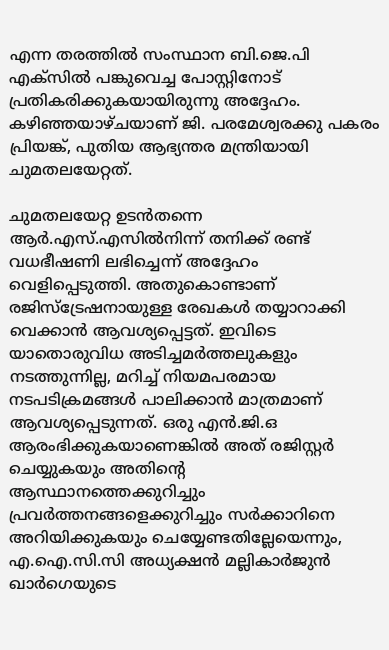എന്ന തരത്തിൽ സംസ്ഥാന ബി.ജെ.പി എക്സിൽ പങ്കുവെച്ച പോസ്റ്റിനോട് പ്രതികരിക്കുകയായിരുന്നു അദ്ദേഹം. കഴിഞ്ഞയാഴ്ചയാണ് ജി. പരമേശ്വരക്കു പകരം പ്രിയങ്ക്, പുതിയ ആഭ്യന്തര മന്ത്രിയായി ചുമതലയേറ്റത്.

ചുമതലയേറ്റ ഉടൻതന്നെ ആർ.എസ്.എസിൽനിന്ന് തനിക്ക് രണ്ട് വധഭീഷണി ലഭിച്ചെന്ന് അദ്ദേഹം വെളിപ്പെടുത്തി. അതുകൊണ്ടാണ് രജിസ്ട്രേഷനായുള്ള രേഖകൾ തയ്യാറാക്കി വെക്കാൻ ആവശ്യപ്പെട്ടത്. ഇവിടെ യാതൊരുവിധ അടിച്ചമർത്തലുകളും നടത്തുന്നില്ല, മറിച്ച് നിയമപരമായ നടപടിക്രമങ്ങൾ പാലിക്കാൻ മാത്രമാണ് ആവശ്യപ്പെടുന്നത്. ഒരു എൻ.ജി.ഒ ആരംഭിക്കുകയാണെങ്കിൽ അത് രജിസ്റ്റർ ചെയ്യുകയും അതിന്റെ ആസ്ഥാനത്തെക്കുറിച്ചും പ്രവർത്തനങ്ങളെക്കുറിച്ചും സർക്കാറിനെ അറിയിക്കുകയും ചെയ്യേണ്ടതില്ലേയെന്നും, എ.ഐ.സി.സി അധ്യക്ഷൻ മല്ലികാർജുൻ ഖാർഗെയുടെ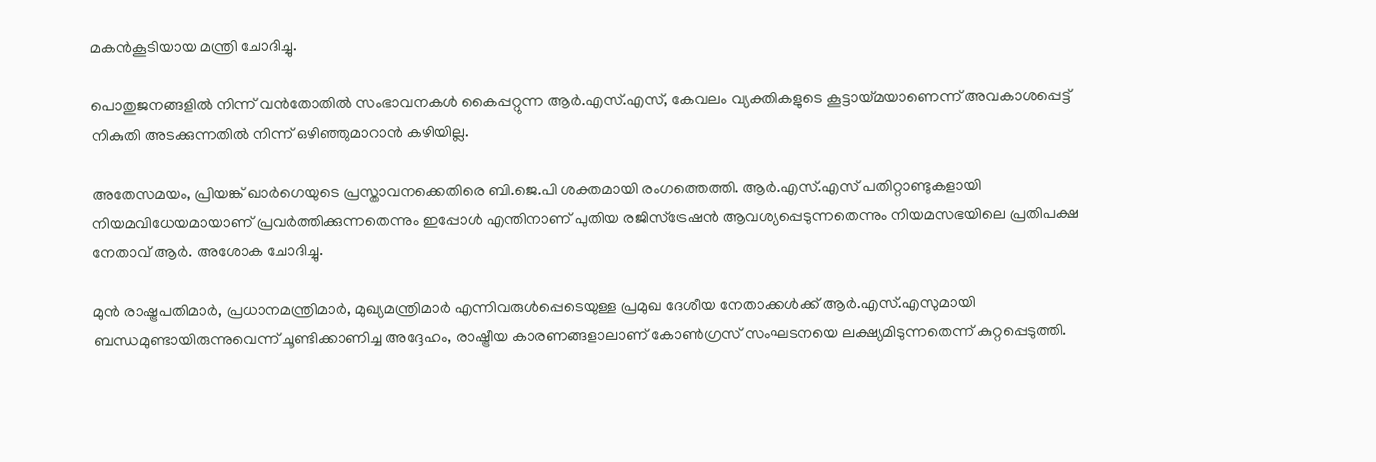മകൻകൂടിയായ മന്ത്രി ചോദിച്ചു.

പൊതുജനങ്ങളിൽ നിന്ന് വൻതോതിൽ സംഭാവനകൾ കൈപ്പറ്റുന്ന ആർ.എസ്.എസ്, കേവലം വ്യക്തികളുടെ കൂട്ടായ്മയാണെന്ന് അവകാശപ്പെട്ട് നികുതി അടക്കുന്നതിൽ നിന്ന് ഒഴിഞ്ഞുമാറാൻ കഴിയില്ല.

അതേസമയം, പ്രിയങ്ക് ഖാർഗെയുടെ പ്രസ്താവനക്കെതിരെ ബി.ജെ.പി ശക്തമായി രംഗത്തെത്തി. ആർ.എസ്.എസ് പതിറ്റാണ്ടുകളായി നിയമവിധേയമായാണ് പ്രവർത്തിക്കുന്നതെന്നും ഇപ്പോൾ എന്തിനാണ് പുതിയ രജിസ്ട്രേഷൻ ആവശ്യപ്പെടുന്നതെന്നും നിയമസഭയിലെ പ്രതിപക്ഷ നേതാവ് ആർ. അശോക ചോദിച്ചു.

മുൻ രാഷ്ട്രപതിമാർ, പ്രധാനമന്ത്രിമാർ, മുഖ്യമന്ത്രിമാർ എന്നിവരുൾപ്പെടെയുള്ള പ്രമുഖ ദേശീയ നേതാക്കൾക്ക് ആർ.എസ്.എസുമായി ബന്ധമുണ്ടായിരുന്നുവെന്ന് ചൂണ്ടിക്കാണിച്ച അദ്ദേഹം, രാഷ്ട്രീയ കാരണങ്ങളാലാണ് കോൺഗ്രസ് സംഘടനയെ ലക്ഷ്യമിടുന്നതെന്ന് കുറ്റപ്പെടുത്തി.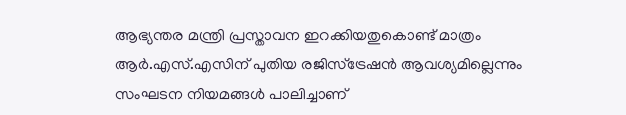ആഭ്യന്തര മന്ത്രി പ്രസ്താവന ഇറക്കിയതുകൊണ്ട് മാത്രം ആർ.എസ്.എസിന് പുതിയ രജിസ്ട്രേഷൻ ആവശ്യമില്ലെന്നും സംഘടന നിയമങ്ങൾ പാലിച്ചാണ്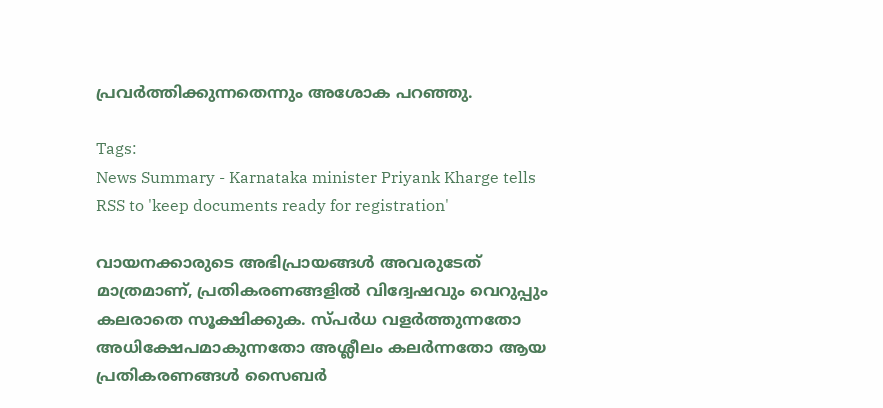പ്രവർത്തിക്കുന്നതെന്നും അശോക പറഞ്ഞു.

Tags:
News Summary - Karnataka minister Priyank Kharge tells RSS to 'keep documents ready for registration'

വായനക്കാരുടെ അഭിപ്രായങ്ങള്‍ അവരുടേത് മാത്രമാണ്, പ്രതികരണങ്ങളിൽ വിദ്വേഷവും വെറുപ്പും കലരാതെ സൂക്ഷിക്കുക. സ്പർധ വളർത്തുന്നതോ അധിക്ഷേപമാകുന്നതോ അശ്ലീലം കലർന്നതോ ആയ പ്രതികരണങ്ങൾ സൈബർ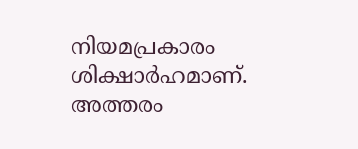നിയമപ്രകാരം ശിക്ഷാർഹമാണ്. അത്തരം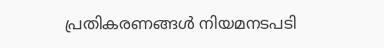പ്രതികരണങ്ങൾ നിയമനടപടി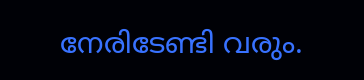നേരിടേണ്ടി വരും.